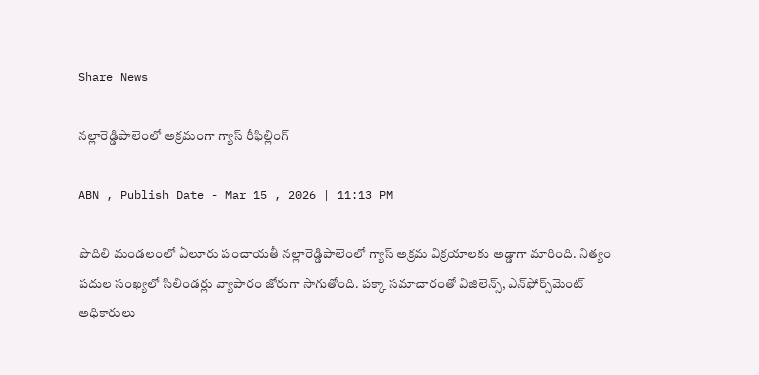Share News

నల్లారెడ్డిపాలెంలో అక్రమంగా గ్యాస్‌ రీఫిల్లింగ్‌

ABN , Publish Date - Mar 15 , 2026 | 11:13 PM

పొదిలి మండలంలో ఏలూరు పంచాయతీ నల్లారెడ్డిపాలెంలో గ్యాస్‌ అక్రమ విక్రయాలకు అడ్డాగా మారింది. నిత్యం పదుల సంఖ్యలో సిలిండర్లు వ్యాపారం జోరుగా సాగుతోంది. పక్కా సమాచారంతో విజిలెన్స్‌, ఎన్‌ఫోర్స్‌మెంట్‌ అధికారులు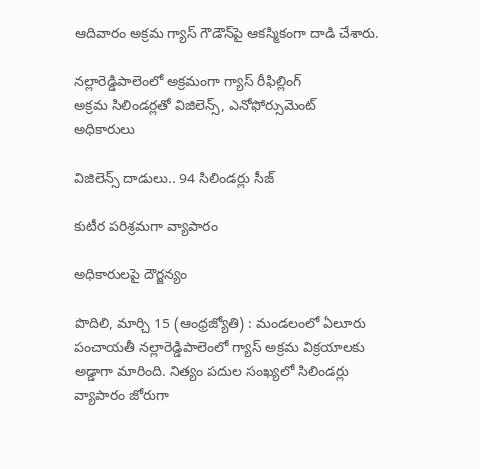ఆదివారం అక్రమ గ్యాస్‌ గౌడౌన్‌పై ఆకస్మికంగా దాడి చేశారు.

నల్లారెడ్డిపాలెంలో అక్రమంగా గ్యాస్‌ రీఫిల్లింగ్‌
అక్రమ సిలిండర్లతో విజిలెన్స్‌, ఎనోఫోర్సుమెంట్‌ అధికారులు

విజిలెన్స్‌ దాడులు.. 94 సిలిండర్లు సీజ్‌

కుటీర పరిశ్రమగా వ్యాపారం

అధికారులపై దౌర్జన్యం

పొదిలి, మార్చి 15 (ఆంధ్రజ్యోతి) : మండలంలో ఏలూరు పంచాయతీ నల్లారెడ్డిపాలెంలో గ్యాస్‌ అక్రమ విక్రయాలకు అడ్డాగా మారింది. నిత్యం పదుల సంఖ్యలో సిలిండర్లు వ్యాపారం జోరుగా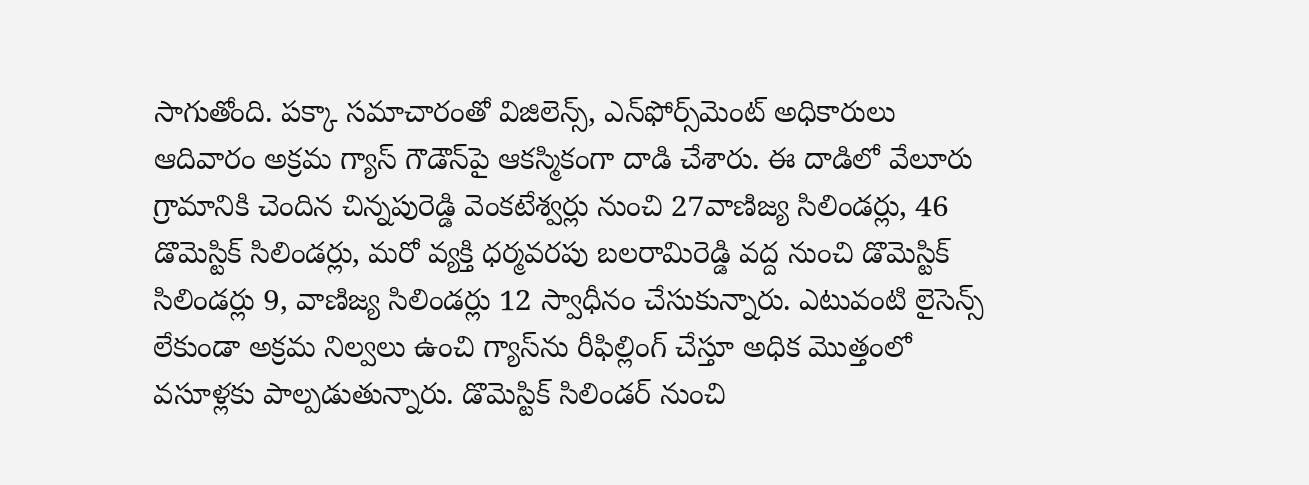సాగుతోంది. పక్కా సమాచారంతో విజిలెన్స్‌, ఎన్‌ఫోర్స్‌మెంట్‌ అధికారులు ఆదివారం అక్రమ గ్యాస్‌ గౌడౌన్‌పై ఆకస్మికంగా దాడి చేశారు. ఈ దాడిలో వేలూరు గ్రామానికి చెందిన చిన్నపురెడ్డి వెంకటేశ్వర్లు నుంచి 27వాణిజ్య సిలిండర్లు, 46 డొమెస్టిక్‌ సిలిండర్లు, మరో వ్యక్తి ధర్మవరపు బలరామిరెడ్డి వద్ద నుంచి డొమెస్టిక్‌ సిలిండర్లు 9, వాణిజ్య సిలిండర్లు 12 స్వాధీనం చేసుకున్నారు. ఎటువంటి లైసెన్స్‌ లేకుండా అక్రమ నిల్వలు ఉంచి గ్యాస్‌ను రీఫిల్లింగ్‌ చేస్తూ అధిక మొత్తంలో వసూళ్లకు పాల్పడుతున్నారు. డొమెస్టిక్‌ సిలిండర్‌ నుంచి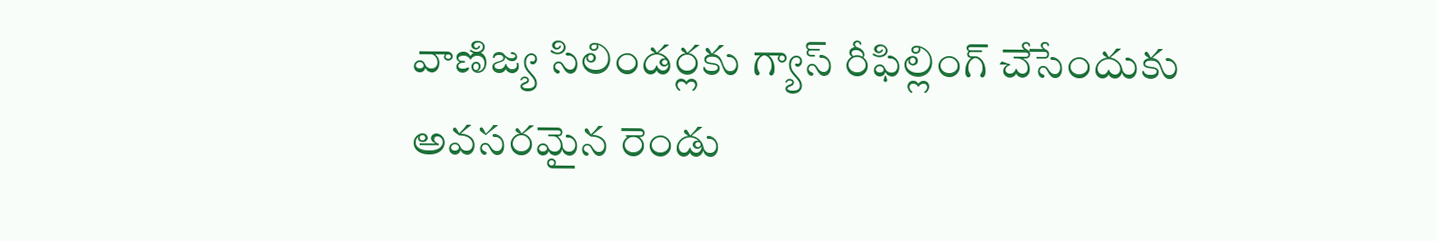వాణిజ్య సిలిండర్లకు గ్యాస్‌ రీఫిల్లింగ్‌ చేసేందుకు అవసరమైన రెండు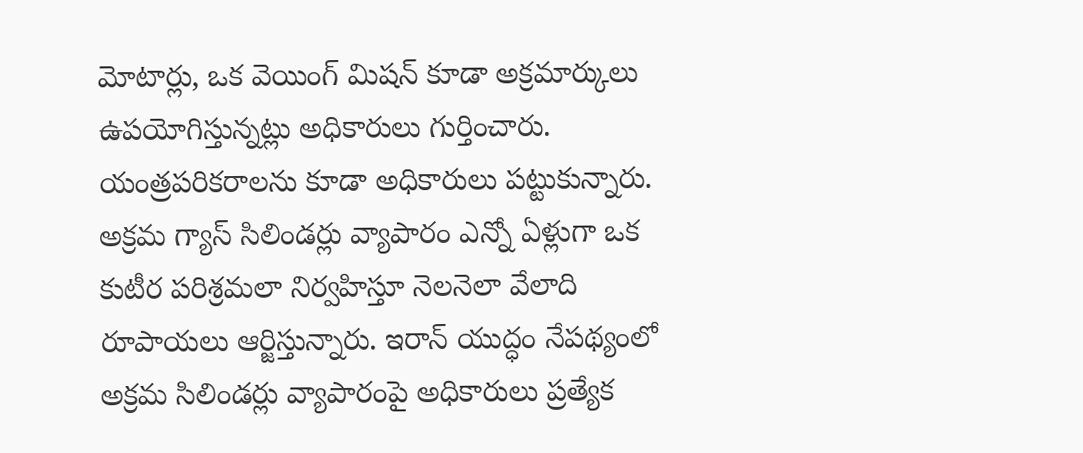మోటార్లు, ఒక వెయింగ్‌ మిషన్‌ కూడా అక్రమార్కులు ఉపయోగిస్తున్నట్లు అధికారులు గుర్తించారు. యంత్రపరికరాలను కూడా అధికారులు పట్టుకున్నారు. అక్రమ గ్యాస్‌ సిలిండర్లు వ్యాపారం ఎన్నో ఏళ్లుగా ఒక కుటీర పరిశ్రమలా నిర్వహిస్తూ నెలనెలా వేలాది రూపాయలు ఆర్జిస్తున్నారు. ఇరాన్‌ యుద్ధం నేపథ్యంలో అక్రమ సిలిండర్లు వ్యాపారంపై అధికారులు ప్రత్యేక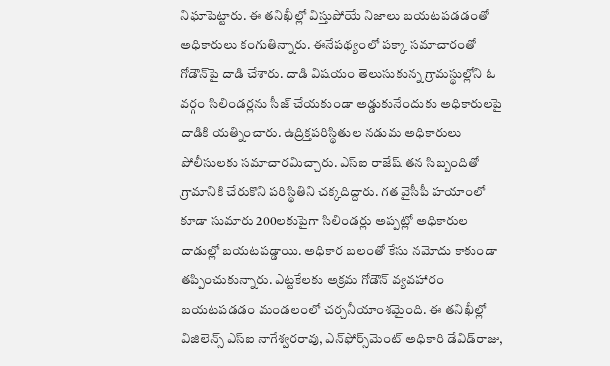నిఘాపెట్టారు. ఈ తనిఖీల్లో విస్తుపోయే నిజాలు బయటపడడంతో అధికారులు కంగుతిన్నారు. ఈనేపథ్యంలో పక్కా సమాచారంతో గోడౌన్‌పై దాడి చేశారు. దాడి విషయం తెలుసుకున్న గ్రామస్థుల్లోని ఓ వర్గం సిలిండర్లను సీజ్‌ చేయకుండా అడ్డుకునేందుకు అధికారులపై దాడికి యత్నించారు. ఉద్రిక్తపరిస్థితుల నడుమ అధికారులు పోలీసులకు సమాచారమిచ్చారు. ఎస్‌ఐ రాజేష్‌ తన సిబ్బందితో గ్రామానికి చేరుకొని పరిస్థితిని చక్కదిద్దారు. గత వైసీపీ హయాంలో కూడా సుమారు 200లకుపైగా సిలిండర్లు అప్పట్లో అధికారుల దాడుల్లో బయటపడ్డాయి. అధికార బలంతో కేసు నమోదు కాకుండా తప్పించుకున్నారు. ఎట్టకేలకు అక్రమ గోడౌన్‌ వ్యవహారం బయటపడడం మండలంలో చర్చనీయాంశమైంది. ఈ తనిఖీల్లో విజిలెన్స్‌ ఎస్‌ఐ నాగేశ్వరరావు, ఎన్‌ఫోర్స్‌మెంట్‌ అధికారి డేవిడ్‌రాజు,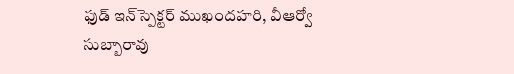ఫుడ్‌ ఇన్‌స్పెక్టర్‌ ముఖందహరి, వీఆర్వో సుబ్బారావు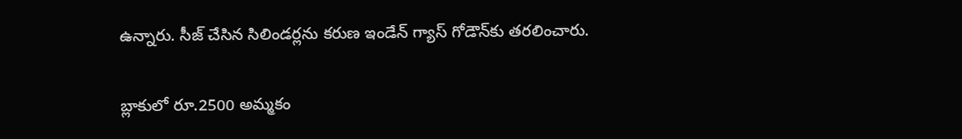ఉన్నారు. సీజ్‌ చేసిన సిలిండర్లను కరుణ ఇండేన్‌ గ్యాస్‌ గోడౌన్‌కు తరలించారు.

బ్లాకులో రూ.2500 అమ్మకం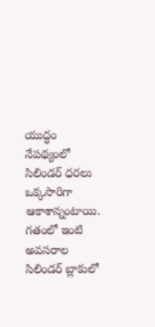యుద్ధం నేపథ్యంలో సిలిండర్‌ ధరలు ఒక్కసారిగా ఆకాశాన్నంటాయి. గతంలో ఇంటి అవసరాల సిలిండర్‌ బ్లాకులో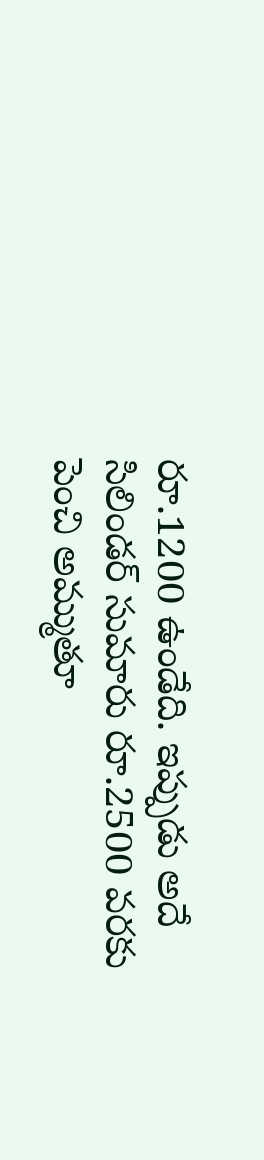రూ.1200 ఉండేది. ఇప్పుడు అదే సిలిండర్‌ సుమారు రూ.2500 వరకు పెంచి అమ్ముతూ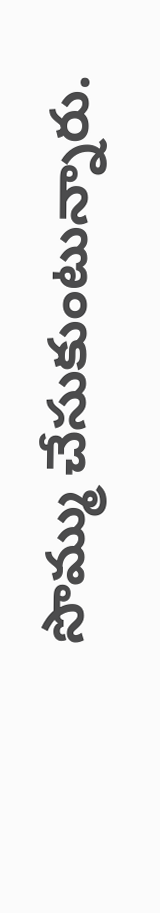సొమ్ము చేసుకుంటున్నారు.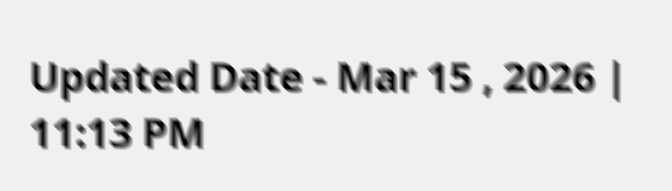Updated Date - Mar 15 , 2026 | 11:13 PM